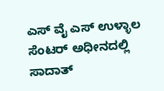ಎಸ್ ವೈ ಎಸ್ ಉಳ್ಳಾಲ ಸೆಂಟರ್ ಅಧೀನದಲ್ಲಿ ಸಾದಾತ್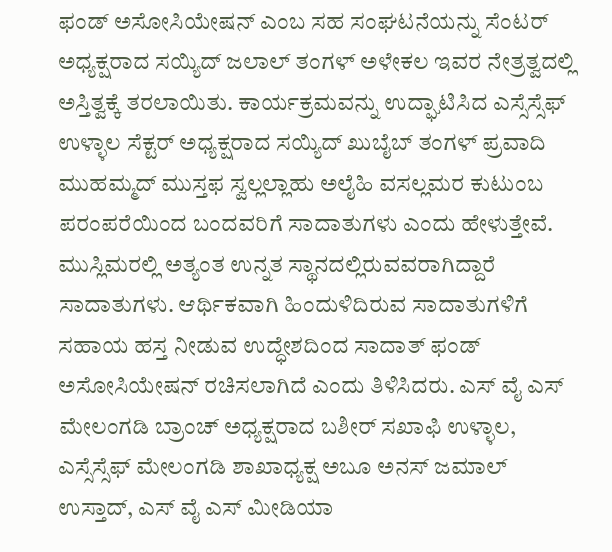ಫಂಡ್ ಅಸೋಸಿಯೇಷನ್ ಎಂಬ ಸಹ ಸಂಘಟನೆಯನ್ನು ಸೆಂಟರ್ ಅಧ್ಯಕ್ಷರಾದ ಸಯ್ಯಿದ್ ಜಲಾಲ್ ತಂಗಳ್ ಅಳೇಕಲ ಇವರ ನೇತ್ರತ್ವದಲ್ಲಿ ಅಸ್ತಿತ್ವಕ್ಕೆ ತರಲಾಯಿತು. ಕಾರ್ಯಕ್ರಮವನ್ನು ಉದ್ಘಾಟಿಸಿದ ಎಸ್ಸೆಸ್ಸೆಫ್ ಉಳ್ಳಾಲ ಸೆಕ್ಟರ್ ಅಧ್ಯಕ್ಷರಾದ ಸಯ್ಯಿದ್ ಖುಬೈಬ್ ತಂಗಳ್ ಪ್ರವಾದಿ ಮುಹಮ್ಮದ್ ಮುಸ್ತಫ ಸ್ವಲ್ಲಲ್ಲಾಹು ಅಲೈಹಿ ವಸಲ್ಲಮರ ಕುಟುಂಬ ಪರಂಪರೆಯಿಂದ ಬಂದವರಿಗೆ ಸಾದಾತುಗಳು ಎಂದು ಹೇಳುತ್ತೇವೆ. ಮುಸ್ಲಿಮರಲ್ಲಿ ಅತ್ಯಂತ ಉನ್ನತ ಸ್ಥಾನದಲ್ಲಿರುವವರಾಗಿದ್ದಾರೆ ಸಾದಾತುಗಳು. ಆರ್ಥಿಕವಾಗಿ ಹಿಂದುಳಿದಿರುವ ಸಾದಾತುಗಳಿಗೆ ಸಹಾಯ ಹಸ್ತ ನೀಡುವ ಉದ್ಧೇಶದಿಂದ ಸಾದಾತ್ ಫಂಡ್ ಅಸೋಸಿಯೇಷನ್ ರಚಿಸಲಾಗಿದೆ ಎಂದು ತಿಳಿಸಿದರು. ಎಸ್ ವೈ ಎಸ್ ಮೇಲಂಗಡಿ ಬ್ರಾಂಚ್ ಅಧ್ಯಕ್ಷರಾದ ಬಶೀರ್ ಸಖಾಫಿ ಉಳ್ಳಾಲ, ಎಸ್ಸೆಸ್ಸೆಫ್ ಮೇಲಂಗಡಿ ಶಾಖಾಧ್ಯಕ್ಷ ಅಬೂ ಅನಸ್ ಜಮಾಲ್ ಉಸ್ತಾದ್, ಎಸ್ ವೈ ಎಸ್ ಮೀಡಿಯಾ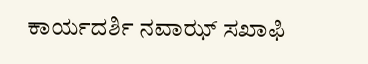ಕಾರ್ಯದರ್ಶಿ ನವಾಝ್ ಸಖಾಫಿ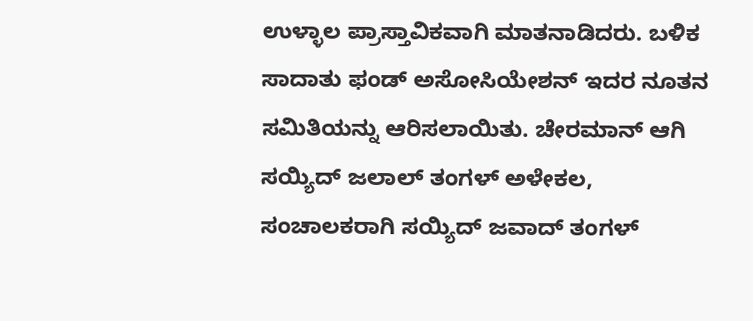ಉಳ್ಳಾಲ ಪ್ರಾಸ್ತಾವಿಕವಾಗಿ ಮಾತನಾಡಿದರು. ಬಳಿಕ ಸಾದಾತು ಫಂಡ್ ಅಸೋಸಿಯೇಶನ್ ಇದರ ನೂತನ ಸಮಿತಿಯನ್ನು ಆರಿಸಲಾಯಿತು. ಚೇರಮಾನ್ ಆಗಿ ಸಯ್ಯಿದ್ ಜಲಾಲ್ ತಂಗಳ್ ಅಳೇಕಲ, ಸಂಚಾಲಕರಾಗಿ ಸಯ್ಯಿದ್ ಜವಾದ್ ತಂಗಳ್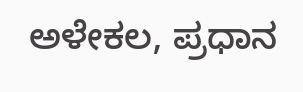ಅಳೇಕಲ, ಪ್ರಧಾನ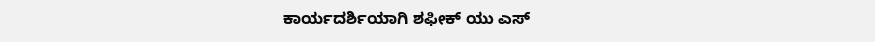ಕಾರ್ಯದರ್ಶಿಯಾಗಿ ಶಫೀಕ್ ಯು ಎಸ್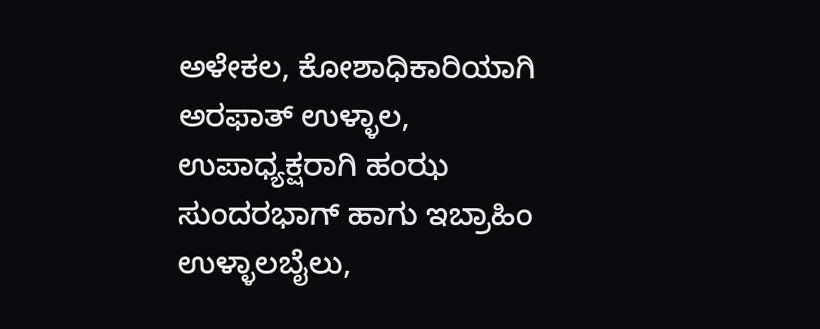ಅಳೇಕಲ, ಕೋಶಾಧಿಕಾರಿಯಾಗಿ ಅರಫಾತ್ ಉಳ್ಳಾಲ, ಉಪಾಧ್ಯಕ್ಷರಾಗಿ ಹಂಝ ಸುಂದರಭಾಗ್ ಹಾಗು ಇಬ್ರಾಹಿಂ ಉಳ್ಳಾಲಬೈಲು,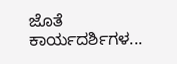ಜೊತೆ ಕಾರ್ಯದರ್ಶಿಗಳ...